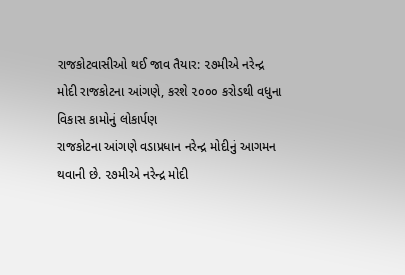રાજકોટવાસીઓ થઈ જાવ તૈયાર: ૨૭મીએ નરેન્દ્ર મોદી રાજકોટના આંગણે, કરશે ૨૦૦૦ કરોડથી વધુના વિકાસ કામોનું લોકાર્પણ
રાજકોટના આંગણે વડાપ્રધાન નરેન્દ્ર મોદીનું આગમન થવાની છે. ૨૭મીએ નરેન્દ્ર મોદી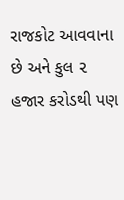રાજકોટ આવવાના છે અને કુલ ૨ હજાર કરોડથી પણ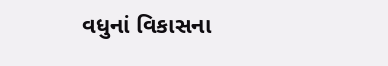વધુનાં વિકાસના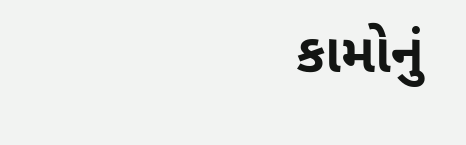કામોનું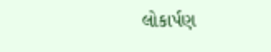લોકાર્પણ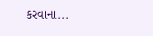કરવાના...